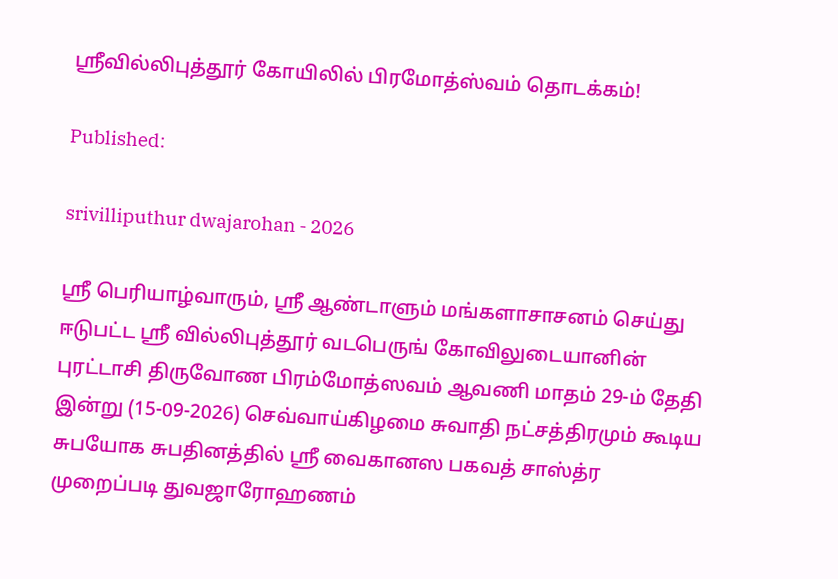ஸ்ரீவில்லிபுத்தூர் கோயிலில் பிரமோத்ஸ்வம் தொடக்கம்!

Published:

srivilliputhur dwajarohan - 2026

ஸ்ரீ பெரியாழ்வாரும், ஸ்ரீ ஆண்டாளும் மங்களாசாசனம் செய்து ஈடுபட்ட ஸ்ரீ வில்லிபுத்தூர் வடபெருங் கோவிலுடையானின் புரட்டாசி திருவோண பிரம்மோத்ஸவம் ஆவணி மாதம் 29-ம் தேதி இன்று (15-09-2026) செவ்வாய்கிழமை சுவாதி நட்சத்திரமும் கூடிய சுபயோக சுபதினத்தில் ஸ்ரீ வைகானஸ பகவத் சாஸ்த்ர முறைப்படி துவஜாரோஹணம்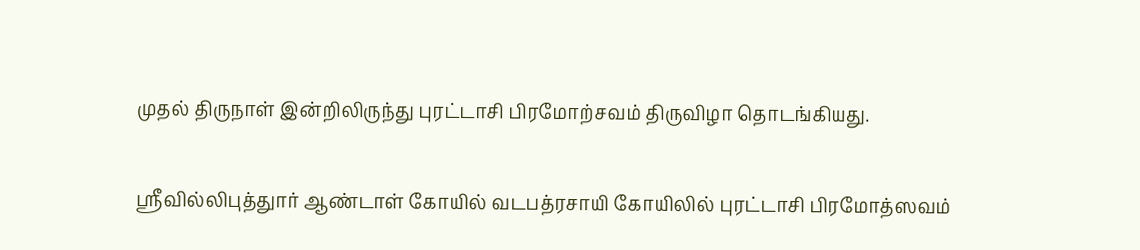முதல் திருநாள் இன்றிலிருந்து புரட்டாசி பிரமோற்சவம் திருவிழா தொடங்கியது.

ஸ்ரீவில்லிபுத்துார் ஆண்டாள் கோயில் வடபத்ரசாயி கோயிலில் புரட்டாசி பிரமோத்ஸவம்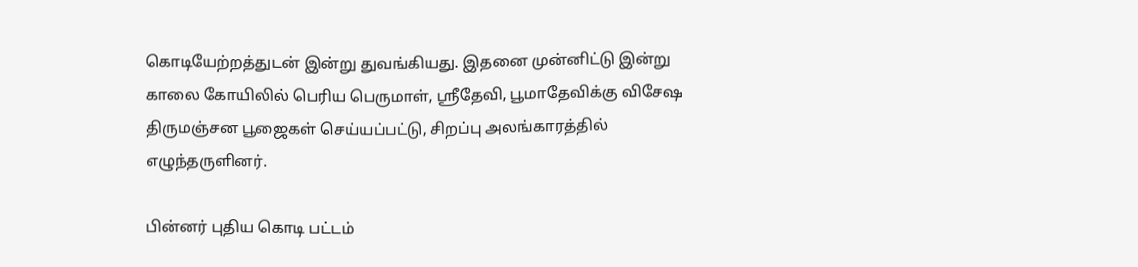கொடியேற்றத்துடன் இன்று துவங்கியது. இதனை முன்னிட்டு இன்று காலை கோயிலில் பெரிய பெருமாள், ஸ்ரீதேவி, பூமாதேவிக்கு விசேஷ திருமஞ்சன பூஜைகள் செய்யப்பட்டு, சிறப்பு அலங்காரத்தில் எழுந்தருளினர்.

பின்னர் புதிய கொடி பட்டம்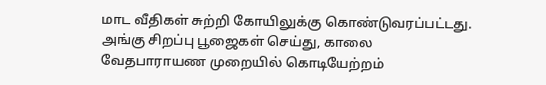மாட வீதிகள் சுற்றி கோயிலுக்கு கொண்டுவரப்பட்டது. அங்கு சிறப்பு பூஜைகள் செய்து, காலை வேதபாராயண முறையில் கொடியேற்றம்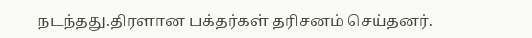நடந்தது.திரளான பக்தர்கள் தரிசனம் செய்தனர்.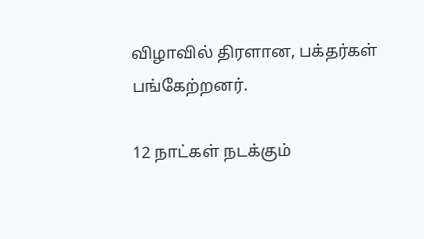விழாவில் திரளான, பக்தர்கள் பங்கேற்றனர்.

12 நாட்கள் நடக்கும்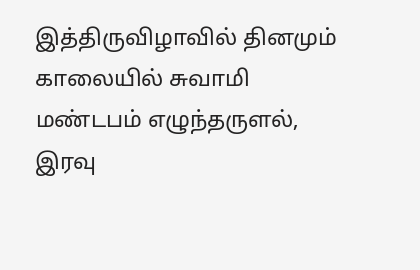இத்திருவிழாவில் தினமும் காலையில் சுவாமி மண்டபம் எழுந்தருளல், இரவு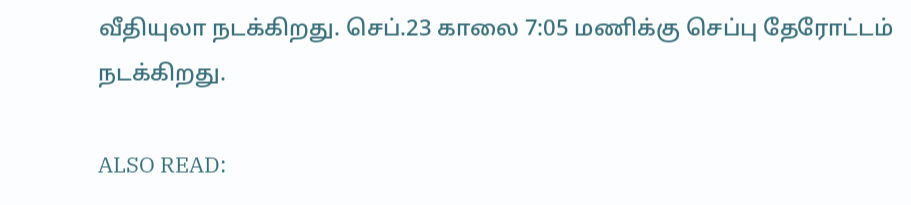வீதியுலா நடக்கிறது. செப்.23 காலை 7:05 மணிக்கு செப்பு தேரோட்டம் நடக்கிறது.

ALSO READ: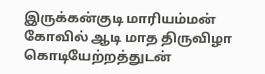இருக்கன்குடி மாரியம்மன் கோவில் ஆடி மாத திருவிழா கொடியேற்றத்துடன்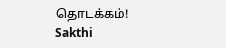தொடக்கம்!
Sakthi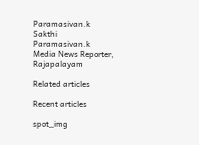Paramasivan.k
Sakthi Paramasivan.k
Media News Reporter, Rajapalayam

Related articles

Recent articles

spot_img